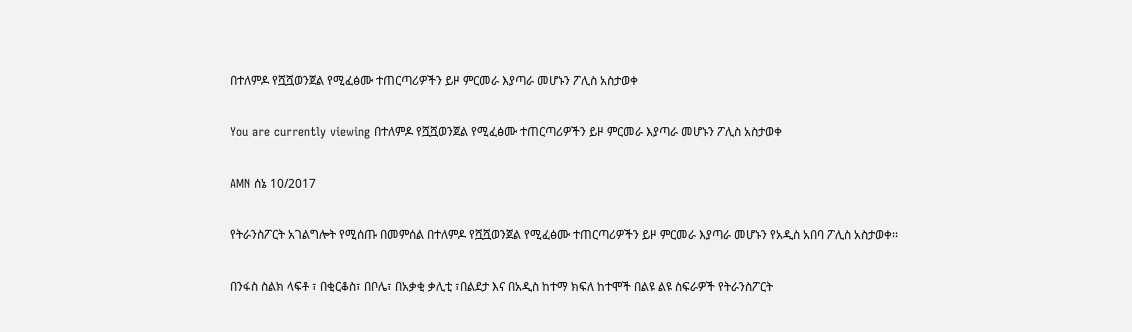በተለምዶ የሿሿወንጀል የሚፈፅሙ ተጠርጣሪዎችን ይዞ ምርመራ እያጣራ መሆኑን ፖሊስ አስታወቀ

You are currently viewing በተለምዶ የሿሿወንጀል የሚፈፅሙ ተጠርጣሪዎችን ይዞ ምርመራ እያጣራ መሆኑን ፖሊስ አስታወቀ

AMN ሰኔ 10/2017

የትራንስፖርት አገልግሎት የሚሰጡ በመምሰል በተለምዶ የሿሿወንጀል የሚፈፅሙ ተጠርጣሪዎችን ይዞ ምርመራ እያጣራ መሆኑን የአዲስ አበባ ፖሊስ አስታወቀ፡፡

በንፋስ ስልክ ላፍቶ ፣ በቂርቆስ፣ በቦሌ፣ በአቃቂ ቃሊቲ ፣በልደታ እና በአዲስ ከተማ ክፍለ ከተሞች በልዩ ልዩ ስፍራዎች የትራንስፖርት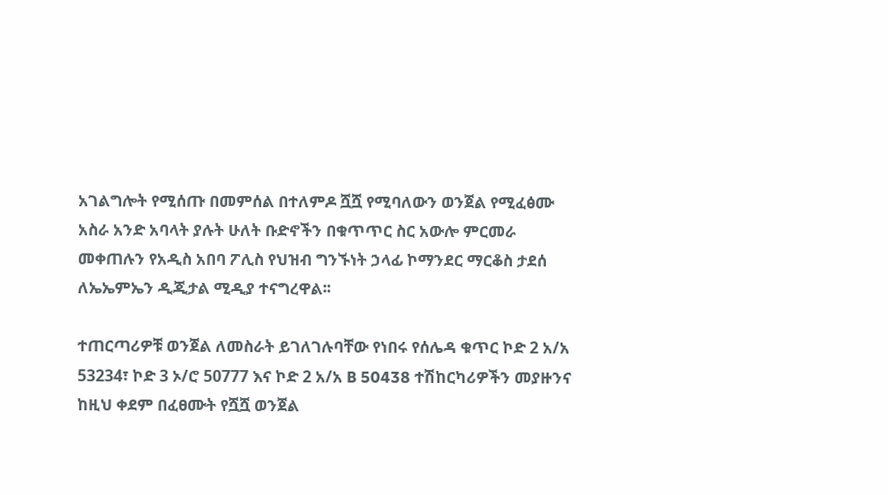አገልግሎት የሚሰጡ በመምሰል በተለምዶ ሿሿ የሚባለውን ወንጀል የሚፈፅሙ አስራ አንድ አባላት ያሉት ሁለት ቡድኖችን በቁጥጥር ስር አውሎ ምርመራ መቀጠሉን የአዲስ አበባ ፖሊስ የህዝብ ግንኙነት ኃላፊ ኮማንደር ማርቆስ ታደሰ ለኤኤምኤን ዲጂታል ሚዲያ ተናግረዋል፡፡

ተጠርጣሪዎቹ ወንጀል ለመስራት ይገለገሉባቸው የነበሩ የሰሌዳ ቁጥር ኮድ 2 አ/አ 53234፣ ኮድ 3 ኦ/ሮ 50777 እና ኮድ 2 አ/አ B 50438 ተሽከርካሪዎችን መያዙንና ከዚህ ቀደም በፈፀሙት የሿሿ ወንጀል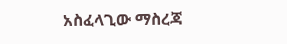አስፈላጊው ማስረጃ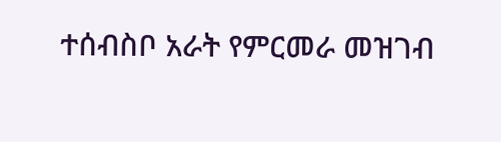ተሰብስቦ አራት የምርመራ መዝገብ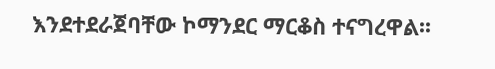እንደተደራጀባቸው ኮማንደር ማርቆስ ተናግረዋል፡፡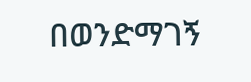በወንድማገኝ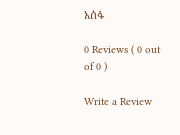አሰፋ

0 Reviews ( 0 out of 0 )

Write a Review